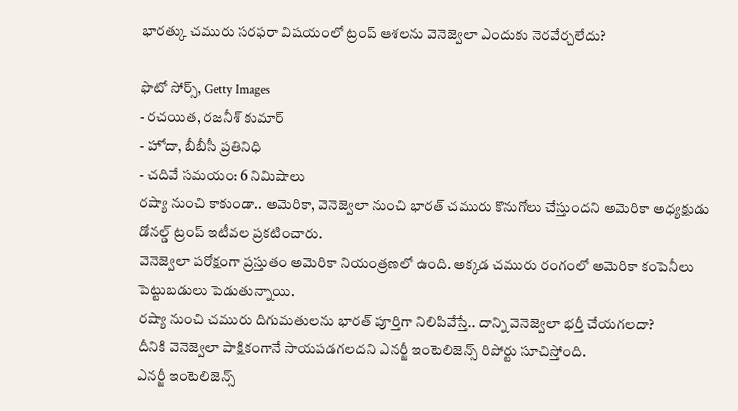భారత్కు చమురు సరఫరా విషయంలో ట్రంప్ ఆశలను వెనెజ్వెలా ఎందుకు నెరవేర్చలేదు?

ఫొటో సోర్స్, Getty Images
- రచయిత, రజనీశ్ కుమార్
- హోదా, బీబీసీ ప్రతినిధి
- చదివే సమయం: 6 నిమిషాలు
రష్యా నుంచి కాకుండా.. అమెరికా, వెనెజ్వెలా నుంచి భారత్ చమురు కొనుగోలు చేస్తుందని అమెరికా అధ్యక్షుడు డోనల్డ్ ట్రంప్ ఇటీవల ప్రకటించారు.
వెనెజ్వెలా పరోక్షంగా ప్రస్తుతం అమెరికా నియంత్రణలో ఉంది. అక్కడ చమురు రంగంలో అమెరికా కంపెనీలు పెట్టుబడులు పెడుతున్నాయి.
రష్యా నుంచి చమురు దిగుమతులను భారత్ పూర్తిగా నిలిపివేస్తే.. దాన్ని వెనెజ్వెలా భర్తీ చేయగలదా?
దీనికి వెనెజ్వెలా పాక్షికంగానే సాయపడగలదని ఎనర్జీ ఇంటెలిజెన్స్ రిపోర్టు సూచిస్తోంది.
ఎనర్జీ ఇంటెలిజెన్స్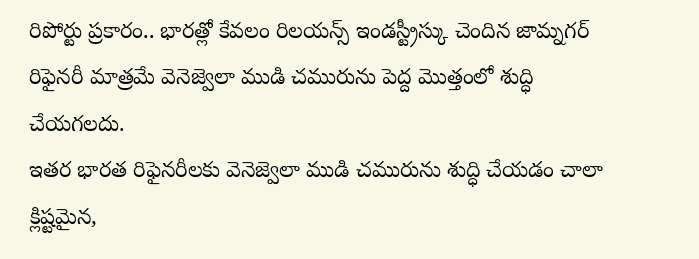రిపోర్టు ప్రకారం.. భారత్లో కేవలం రిలయన్స్ ఇండస్ట్రీస్కు చెందిన జామ్నగర్ రిఫైనరీ మాత్రమే వెనెజ్వెలా ముడి చమురును పెద్ద మొత్తంలో శుద్ధి చేయగలదు.
ఇతర భారత రిఫైనరీలకు వెనెజ్వెలా ముడి చమురును శుద్ధి చేయడం చాలా క్లిష్టమైన,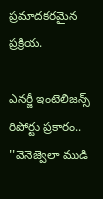ప్రమాదకరమైన ప్రక్రియ.

ఎనర్జీ ఇంటెలిజన్స్ రిపోర్టు ప్రకారం.. ''వెనెజ్వెలా ముడి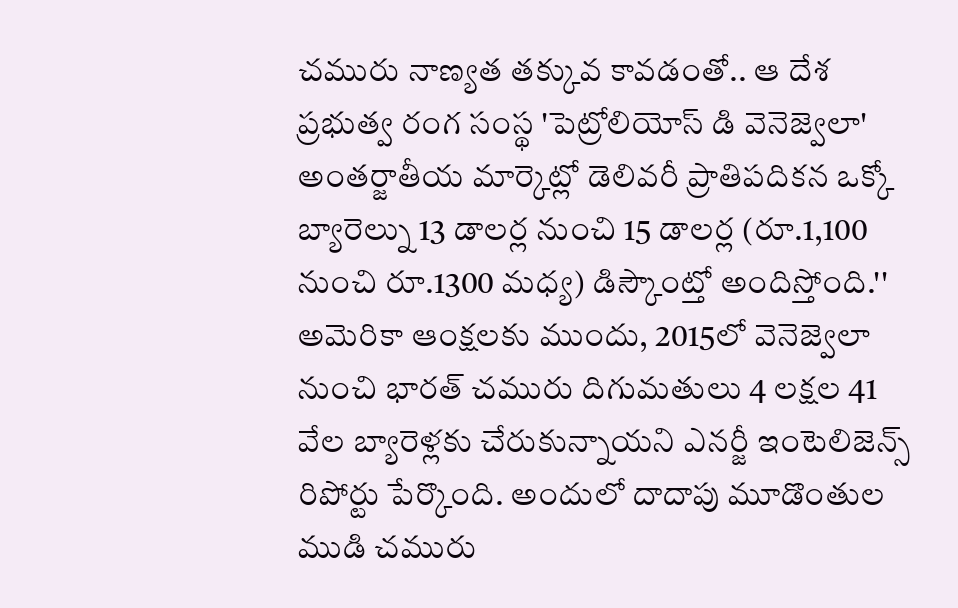చమురు నాణ్యత తక్కువ కావడంతో.. ఆ దేశ ప్రభుత్వ రంగ సంస్థ 'పెట్రోలియోస్ డి వెనెజ్వెలా' అంతర్జాతీయ మార్కెట్లో డెలివరీ ప్రాతిపదికన ఒక్కో బ్యారెల్ను 13 డాలర్ల నుంచి 15 డాలర్ల (రూ.1,100 నుంచి రూ.1300 మధ్య) డిస్కౌంట్తో అందిస్తోంది.''
అమెరికా ఆంక్షలకు ముందు, 2015లో వెనెజ్వెలా నుంచి భారత్ చమురు దిగుమతులు 4 లక్షల 41 వేల బ్యారెళ్లకు చేరుకున్నాయని ఎనర్జీ ఇంటెలిజెన్స్ రిపోర్టు పేర్కొంది. అందులో దాదాపు మూడొంతుల ముడి చమురు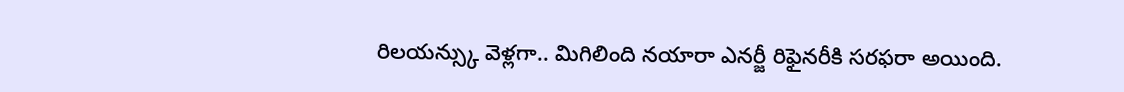రిలయన్స్కు వెళ్లగా.. మిగిలింది నయారా ఎనర్జీ రిఫైనరీకి సరఫరా అయింది.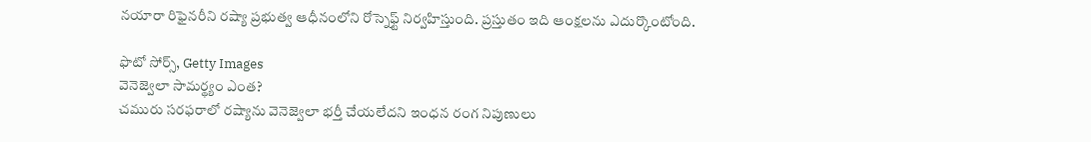నయారా రిఫైనరీని రష్యా ప్రభుత్వ ఆధీనంలోని రోస్నెఫ్ట్ నిర్వహిస్తుంది. ప్రస్తుతం ఇది ఆంక్షలను ఎదుర్కొంటోంది.

ఫొటో సోర్స్, Getty Images
వెనెజ్వెలా సామర్థ్యం ఎంత?
చమురు సరఫరాలో రష్యాను వెనెజ్వెలా భర్తీ చేయలేదని ఇంధన రంగ నిపుణులు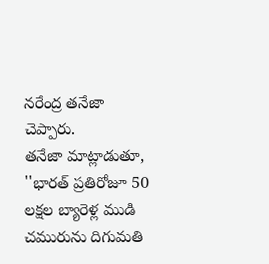నరేంద్ర తనేజా చెప్పారు.
తనేజా మాట్లాడుతూ, ''భారత్ ప్రతిరోజూ 50 లక్షల బ్యారెళ్ల ముడి చమురును దిగుమతి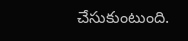చేసుకుంటుంది.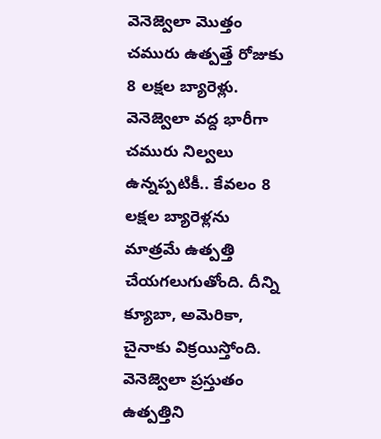వెనెజ్వెలా మొత్తం చమురు ఉత్పత్తే రోజుకు 8 లక్షల బ్యారెళ్లు. వెనెజ్వెలా వద్ద భారీగా చమురు నిల్వలు ఉన్నప్పటికీ.. కేవలం 8 లక్షల బ్యారెళ్లను మాత్రమే ఉత్పత్తి చేయగలుగుతోంది. దీన్ని క్యూబా, అమెరికా, చైనాకు విక్రయిస్తోంది. వెనెజ్వెలా ప్రస్తుతం ఉత్పత్తిని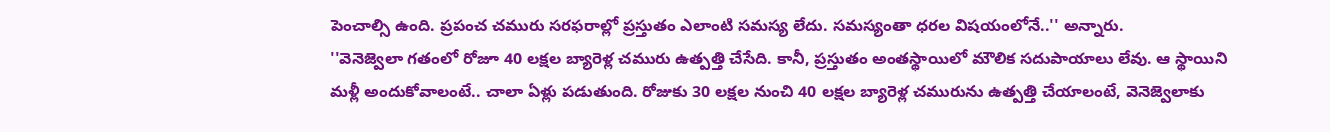పెంచాల్సి ఉంది. ప్రపంచ చమురు సరఫరాల్లో ప్రస్తుతం ఎలాంటి సమస్య లేదు. సమస్యంతా ధరల విషయంలోనే..'' అన్నారు.
''వెనెజ్వెలా గతంలో రోజూ 40 లక్షల బ్యారెళ్ల చమురు ఉత్పత్తి చేసేది. కానీ, ప్రస్తుతం అంతస్థాయిలో మౌలిక సదుపాయాలు లేవు. ఆ స్థాయిని మళ్లీ అందుకోవాలంటే.. చాలా ఏళ్లు పడుతుంది. రోజుకు 30 లక్షల నుంచి 40 లక్షల బ్యారెళ్ల చమురును ఉత్పత్తి చేయాలంటే, వెనెజ్వెలాకు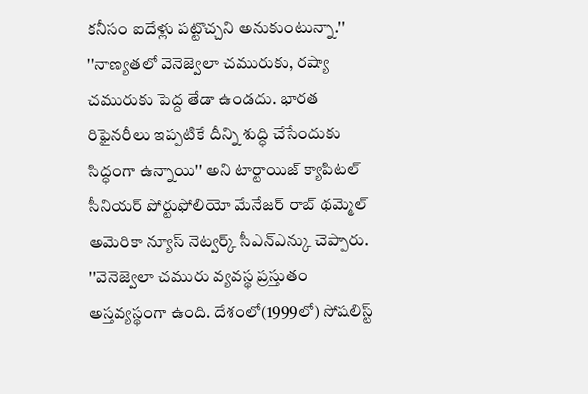కనీసం ఐదేళ్లు పట్టొచ్చని అనుకుంటున్నా.''
''నాణ్యతలో వెనెజ్వెలా చమురుకు, రష్యా చమురుకు పెద్ద తేడా ఉండదు. భారత రిఫైనరీలు ఇప్పటికే దీన్ని శుద్ధి చేసేందుకు సిద్ధంగా ఉన్నాయి'' అని టార్టాయిజ్ క్యాపిటల్ సీనియర్ పోర్టుఫోలియో మేనేజర్ రాబ్ థమ్మెల్ అమెరికా న్యూస్ నెట్వర్క్ సీఎన్ఎన్కు చెప్పారు.
''వెనెజ్వెలా చమురు వ్యవస్థ ప్రస్తుతం అస్తవ్యస్థంగా ఉంది. దేశంలో(1999లో) సోషలిస్ట్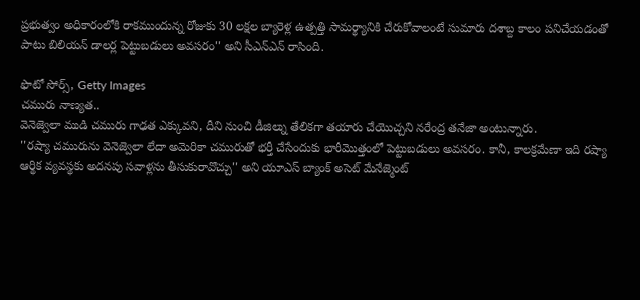ప్రభుత్వం అధికారంలోకి రాకముందున్న రోజుకు 30 లక్షల బ్యారెళ్ల ఉత్పత్తి సామర్థ్యానికి చేరుకోవాలంటే సుమారు దశాబ్ద కాలం పనిచేయడంతో పాటు బిలియన్ డాలర్ల పెట్టుబడులు అవసరం'' అని సీఎన్ఎన్ రాసింది.

ఫొటో సోర్స్, Getty Images
చమురు నాణ్యత..
వెనెజ్వెలా ముడి చమురు గాఢత ఎక్కువని, దీని నుంచి డీజిల్ను తేలికగా తయారు చేయొచ్చని నరేంద్ర తనేజా అంటున్నారు.
''రష్యా చమురును వెనెజ్వెలా లేదా అమెరికా చమురుతో భర్తీ చేసేందుకు భారీమొత్తంలో పెట్టుబడులు అవసరం. కానీ, కాలక్రమేణా ఇది రష్యా ఆర్థిక వ్యవస్థకు అదనపు సవాళ్లను తీసుకురావొచ్చు'' అని యూఎస్ బ్యాంక్ అసెట్ మేనేజ్మెంట్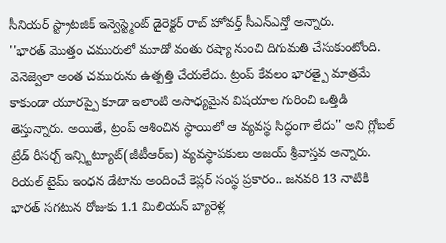సీనియర్ స్ట్రాటజిక్ ఇన్వెస్ట్మెంట్ డైరెక్టర్ రాబ్ హోవర్త్ సీఎన్ఎన్తో అన్నారు.
''భారత్ మొత్తం చమురులో మూడో వంతు రష్యా నుంచి దిగుమతి చేసుకుంటోంది. వెనెజ్వెలా అంత చమురును ఉత్పత్తి చేయలేదు. ట్రంప్ కేవలం భారత్పై మాత్రమే కాకుండా యూరప్పై కూడా ఇలాంటి అసాధ్యమైన విషయాల గురించి ఒత్తిడి తెస్తున్నారు. అయితే, ట్రంప్ ఆశించిన స్థాయిలో ఆ వ్యవస్థ సిద్ధంగా లేదు'' అని గ్లోబల్ ట్రేడ్ రీసర్చ్ ఇన్స్టిట్యూట్(జీటీఆర్ఐ) వ్యవస్థాపకులు అజయ్ శ్రీవాస్తవ అన్నారు.
రియల్ టైమ్ ఇంధన డేటాను అందించే కెప్లర్ సంస్థ ప్రకారం.. జనవరి 13 నాటికి భారత్ సగటున రోజుకు 1.1 మిలియన్ బ్యారెళ్ల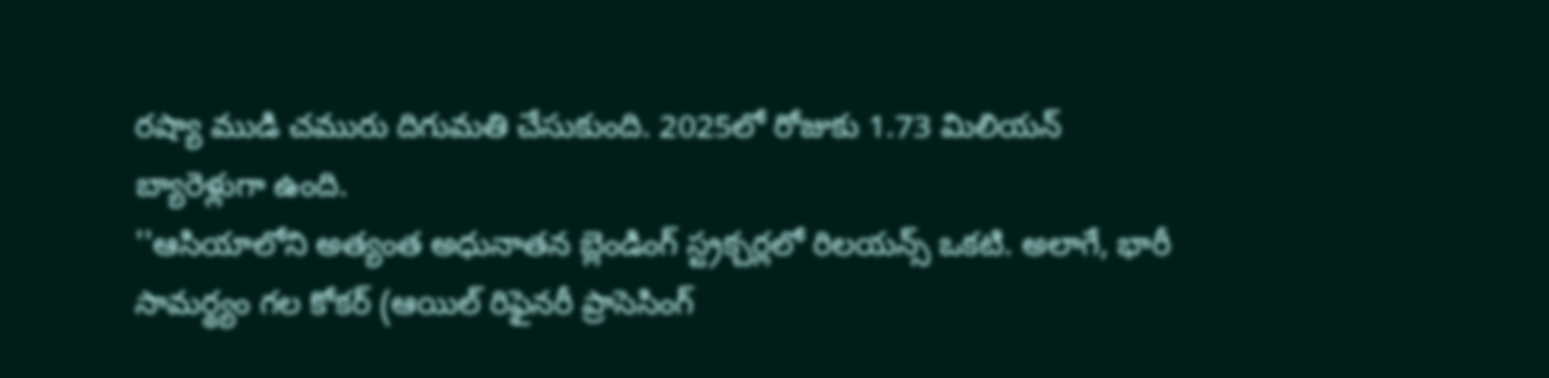రష్యా ముడి చమురు దిగుమతి చేసుకుంది. 2025లో రోజుకు 1.73 మిలియన్ బ్యారెళ్లుగా ఉంది.
''ఆసియాలోని అత్యంత అధునాతన బ్లెండింగ్ స్ట్రక్చర్లలో రిలయన్స్ ఒకటి. అలాగే, భారీ సామర్థ్యం గల కోకర్ (ఆయిల్ రిఫైనరీ ప్రాసెసింగ్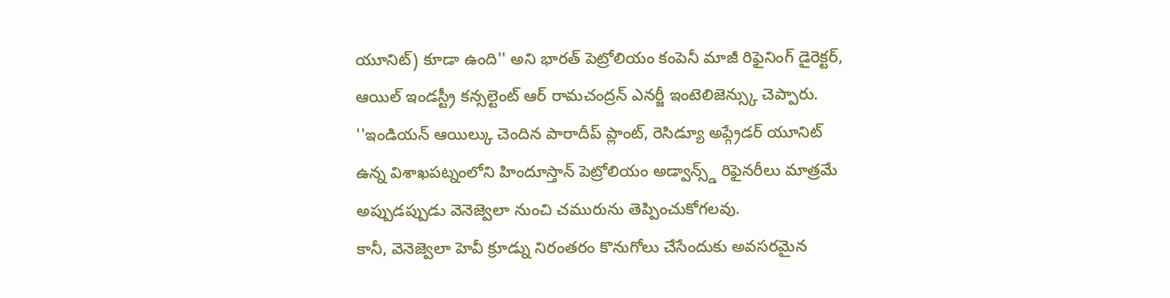యూనిట్) కూడా ఉంది'' అని భారత్ పెట్రోలియం కంపెనీ మాజీ రిఫైనింగ్ డైరెక్టర్, ఆయిల్ ఇండస్ట్రీ కన్సల్టెంట్ ఆర్ రామచంద్రన్ ఎనర్జీ ఇంటెలిజెన్స్కు చెప్పారు.
''ఇండియన్ ఆయిల్కు చెందిన పారాదీప్ ప్లాంట్, రెసిడ్యూ అప్గ్రేడర్ యూనిట్ ఉన్న విశాఖపట్నంలోని హిందూస్తాన్ పెట్రోలియం అడ్వాన్స్డ్ రిఫైనరీలు మాత్రమే అప్పుడప్పుడు వెనెజ్వెలా నుంచి చమురును తెప్పించుకోగలవు.
కానీ, వెనెజ్వెలా హెవీ క్రూడ్ను నిరంతరం కొనుగోలు చేసేందుకు అవసరమైన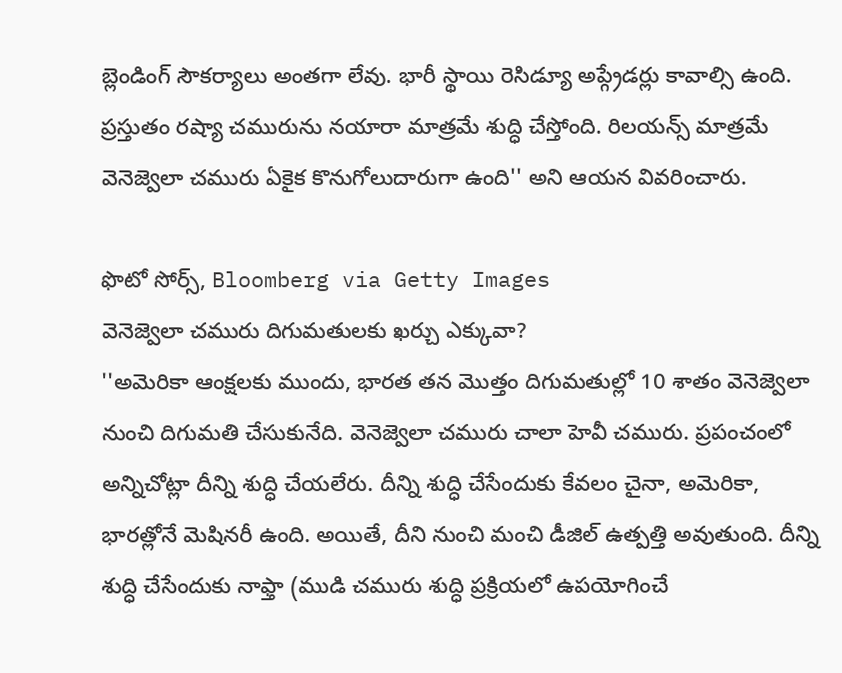బ్లెండింగ్ సౌకర్యాలు అంతగా లేవు. భారీ స్థాయి రెసిడ్యూ అప్గ్రేడర్లు కావాల్సి ఉంది. ప్రస్తుతం రష్యా చమురును నయారా మాత్రమే శుద్ధి చేస్తోంది. రిలయన్స్ మాత్రమే వెనెజ్వెలా చమురు ఏకైక కొనుగోలుదారుగా ఉంది'' అని ఆయన వివరించారు.

ఫొటో సోర్స్, Bloomberg via Getty Images
వెనెజ్వెలా చమురు దిగుమతులకు ఖర్చు ఎక్కువా?
''అమెరికా ఆంక్షలకు ముందు, భారత తన మొత్తం దిగుమతుల్లో 10 శాతం వెనెజ్వెలా నుంచి దిగుమతి చేసుకునేది. వెనెజ్వెలా చమురు చాలా హెవీ చమురు. ప్రపంచంలో అన్నిచోట్లా దీన్ని శుద్ధి చేయలేరు. దీన్ని శుద్ధి చేసేందుకు కేవలం చైనా, అమెరికా, భారత్లోనే మెషినరీ ఉంది. అయితే, దీని నుంచి మంచి డీజిల్ ఉత్పత్తి అవుతుంది. దీన్ని శుద్ధి చేసేందుకు నాఫ్తా (ముడి చమురు శుద్ధి ప్రక్రియలో ఉపయోగించే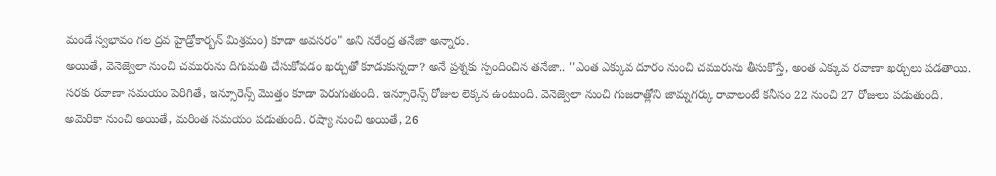మండే స్వభావం గల ద్రవ హైడ్రోకార్బన్ మిశ్రమం) కూడా అవసరం" అని నరేంద్ర తనేజా అన్నారు.
అయితే, వెనెజ్వెలా నుంచి చమురును దిగుమతి చేసుకోవడం ఖర్చుతో కూడుకున్నదా? అనే ప్రశ్నకు స్పందించిన తనేజా.. ''ఎంత ఎక్కువ దూరం నుంచి చమురును తీసుకొస్తే, అంత ఎక్కువ రవాణా ఖర్చులు పడతాయి. సరకు రవాణా సమయం పెరిగితే, ఇన్సూరెన్స్ మొత్తం కూడా పెరుగుతుంది. ఇన్సూరెన్స్ రోజుల లెక్కన ఉంటుంది. వెనెజ్వెలా నుంచి గుజరాత్లోని జామ్నగర్కు రావాలంటే కనీసం 22 నుంచి 27 రోజులు పడుతుంది. అమెరికా నుంచి అయితే, మరింత సమయం పడుతుంది. రష్యా నుంచి అయితే, 26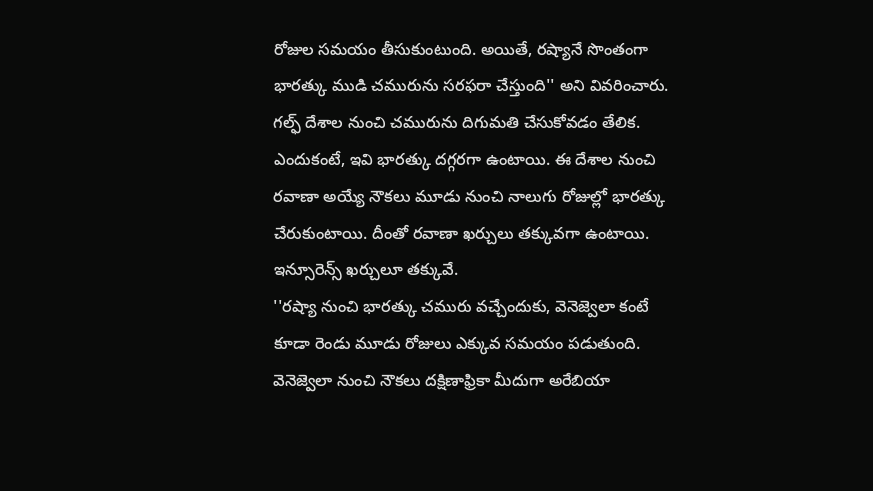రోజుల సమయం తీసుకుంటుంది. అయితే, రష్యానే సొంతంగా భారత్కు ముడి చమురును సరఫరా చేస్తుంది'' అని వివరించారు.
గల్ఫ్ దేశాల నుంచి చమురును దిగుమతి చేసుకోవడం తేలిక. ఎందుకంటే, ఇవి భారత్కు దగ్గరగా ఉంటాయి. ఈ దేశాల నుంచి రవాణా అయ్యే నౌకలు మూడు నుంచి నాలుగు రోజుల్లో భారత్కు చేరుకుంటాయి. దీంతో రవాణా ఖర్చులు తక్కువగా ఉంటాయి. ఇన్సూరెన్స్ ఖర్చులూ తక్కువే.
''రష్యా నుంచి భారత్కు చమురు వచ్చేందుకు, వెనెజ్వెలా కంటే కూడా రెండు మూడు రోజులు ఎక్కువ సమయం పడుతుంది. వెనెజ్వెలా నుంచి నౌకలు దక్షిణాఫ్రికా మీదుగా అరేబియా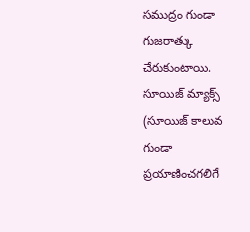సముద్రం గుండా గుజరాత్కు చేరుకుంటాయి. సూయిజ్ మ్యాక్స్ (సూయిజ్ కాలువ గుండా ప్రయాణించగలిగే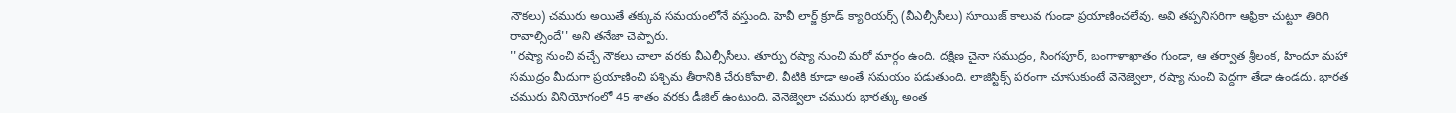నౌకలు) చమురు అయితే తక్కువ సమయంలోనే వస్తుంది. హెవీ లార్జ్ క్రూడ్ క్యారియర్స్ (వీఎల్సీసీలు) సూయిజ్ కాలువ గుండా ప్రయాణించలేవు. అవి తప్పనిసరిగా ఆఫ్రికా చుట్టూ తిరిగి రావాల్సిందే'' అని తనేజా చెప్పారు.
''రష్యా నుంచి వచ్చే నౌకలు చాలా వరకు వీఎల్సీసీలు. తూర్పు రష్యా నుంచి మరో మార్గం ఉంది. దక్షిణ చైనా సముద్రం, సింగపూర్, బంగాళాఖాతం గుండా, ఆ తర్వాత శ్రీలంక, హిందూ మహా సముద్రం మీదుగా ప్రయాణించి పశ్చిమ తీరానికి చేరుకోవాలి. వీటికి కూడా అంతే సమయం పడుతుంది. లాజిస్టిక్స్ పరంగా చూసుకుంటే వెనెజ్వెలా, రష్యా నుంచి పెద్దగా తేడా ఉండదు. భారత చమురు వినియోగంలో 45 శాతం వరకు డీజిల్ ఉంటుంది. వెనెజ్వెలా చమురు భారత్కు అంత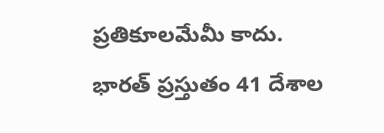ప్రతికూలమేమీ కాదు. భారత్ ప్రస్తుతం 41 దేశాల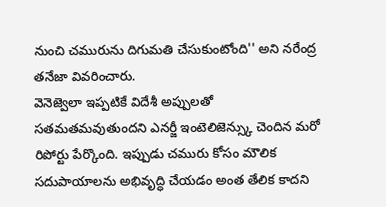నుంచి చమురును దిగుమతి చేసుకుంటోంది'' అని నరేంద్ర తనేజా వివరించారు.
వెనెజ్వెలా ఇప్పటికే విదేశీ అప్పులతో సతమతమవుతుందని ఎనర్జీ ఇంటెలిజెన్స్కు చెందిన మరో రిపోర్టు పేర్కొంది. ఇప్పుడు చమురు కోసం మౌలిక సదుపాయాలను అభివృద్ధి చేయడం అంత తేలిక కాదని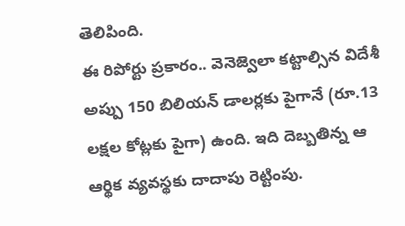తెలిపింది.
ఈ రిపోర్టు ప్రకారం.. వెనెజ్వెలా కట్టాల్సిన విదేశీ అప్పు 150 బిలియన్ డాలర్లకు పైగానే (రూ.13 లక్షల కోట్లకు పైగా) ఉంది. ఇది దెబ్బతిన్న ఆ ఆర్థిక వ్యవస్థకు దాదాపు రెట్టింపు.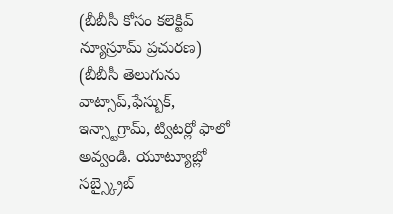(బీబీసీ కోసం కలెక్టివ్ న్యూస్రూమ్ ప్రచురణ)
(బీబీసీ తెలుగును వాట్సాప్,ఫేస్బుక్, ఇన్స్టాగ్రామ్, ట్విటర్లో ఫాలో అవ్వండి. యూట్యూబ్లో సబ్స్క్రైబ్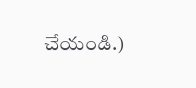చేయండి.)